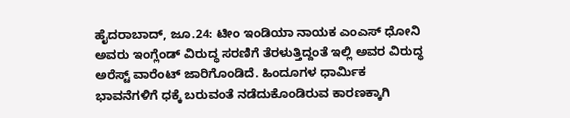ಹೈದರಾಬಾದ್, ಜೂ.24: ಟೀಂ ಇಂಡಿಯಾ ನಾಯಕ ಎಂಎಸ್ ಧೋನಿ ಅವರು ಇಂಗ್ಲೆಂಡ್ ವಿರುದ್ಧ ಸರಣಿಗೆ ತೆರಳುತ್ತಿದ್ದಂತೆ ಇಲ್ಲಿ ಅವರ ವಿರುದ್ಧ ಅರೆಸ್ಟ್ ವಾರೆಂಟ್ ಜಾರಿಗೊಂಡಿದೆ. ಹಿಂದೂಗಳ ಧಾರ್ಮಿಕ ಭಾವನೆಗಳಿಗೆ ಧಕ್ಕೆ ಬರುವಂತೆ ನಡೆದುಕೊಂಡಿರುವ ಕಾರಣಕ್ಕಾಗಿ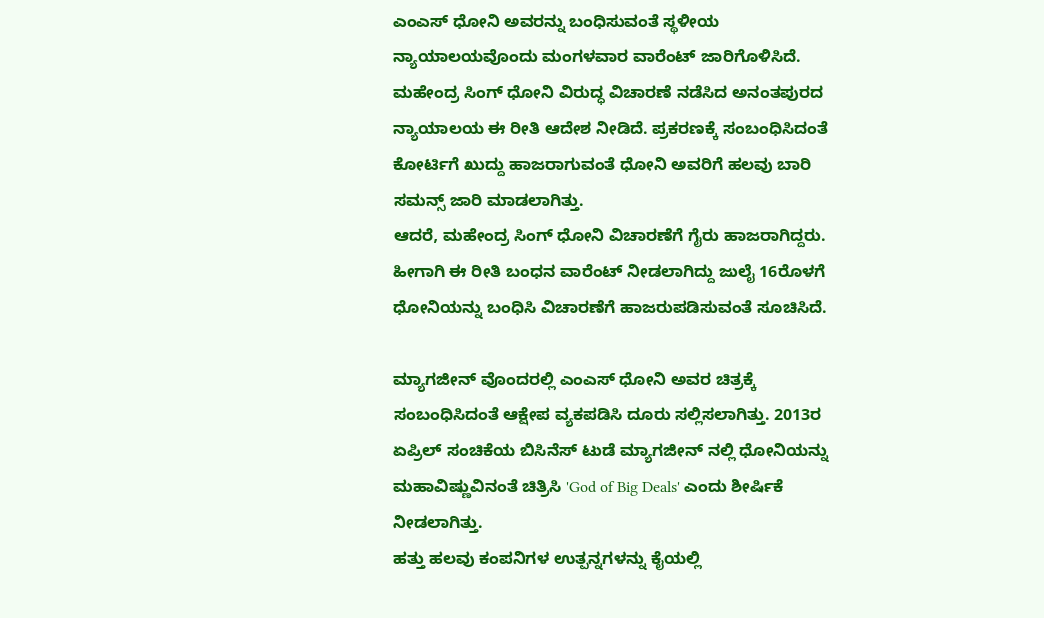ಎಂಎಸ್ ಧೋನಿ ಅವರನ್ನು ಬಂಧಿಸುವಂತೆ ಸ್ಥಳೀಯ ನ್ಯಾಯಾಲಯವೊಂದು ಮಂಗಳವಾರ ವಾರೆಂಟ್ ಜಾರಿಗೊಳಿಸಿದೆ.
ಮಹೇಂದ್ರ ಸಿಂಗ್ ಧೋನಿ ವಿರುದ್ಧ ವಿಚಾರಣೆ ನಡೆಸಿದ ಅನಂತಪುರದ ನ್ಯಾಯಾಲಯ ಈ ರೀತಿ ಆದೇಶ ನೀಡಿದೆ. ಪ್ರಕರಣಕ್ಕೆ ಸಂಬಂಧಿಸಿದಂತೆ ಕೋರ್ಟಿಗೆ ಖುದ್ದು ಹಾಜರಾಗುವಂತೆ ಧೋನಿ ಅವರಿಗೆ ಹಲವು ಬಾರಿ ಸಮನ್ಸ್ ಜಾರಿ ಮಾಡಲಾಗಿತ್ತು.
ಆದರೆ, ಮಹೇಂದ್ರ ಸಿಂಗ್ ಧೋನಿ ವಿಚಾರಣೆಗೆ ಗೈರು ಹಾಜರಾಗಿದ್ದರು. ಹೀಗಾಗಿ ಈ ರೀತಿ ಬಂಧನ ವಾರೆಂಟ್ ನೀಡಲಾಗಿದ್ದು ಜುಲೈ 16ರೊಳಗೆ ಧೋನಿಯನ್ನು ಬಂಧಿಸಿ ವಿಚಾರಣೆಗೆ ಹಾಜರುಪಡಿಸುವಂತೆ ಸೂಚಿಸಿದೆ.

ಮ್ಯಾಗಜೀನ್ ವೊಂದರಲ್ಲಿ ಎಂಎಸ್ ಧೋನಿ ಅವರ ಚಿತ್ರಕ್ಕೆ ಸಂಬಂಧಿಸಿದಂತೆ ಆಕ್ಷೇಪ ವ್ಯಕಪಡಿಸಿ ದೂರು ಸಲ್ಲಿಸಲಾಗಿತ್ತು. 2013ರ ಏಪ್ರಿಲ್ ಸಂಚಿಕೆಯ ಬಿಸಿನೆಸ್ ಟುಡೆ ಮ್ಯಾಗಜೀನ್ ನಲ್ಲಿ ಧೋನಿಯನ್ನು ಮಹಾವಿಷ್ಣುವಿನಂತೆ ಚಿತ್ರಿಸಿ 'God of Big Deals' ಎಂದು ಶೀರ್ಷಿಕೆ ನೀಡಲಾಗಿತ್ತು.
ಹತ್ತು ಹಲವು ಕಂಪನಿಗಳ ಉತ್ಪನ್ನಗಳನ್ನು ಕೈಯಲ್ಲಿ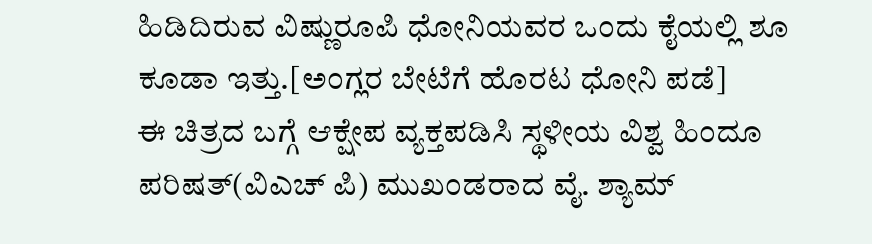ಹಿಡಿದಿರುವ ವಿಷ್ಣುರೂಪಿ ಧೋನಿಯವರ ಒಂದು ಕೈಯಲ್ಲಿ ಶೂ ಕೂಡಾ ಇತ್ತು.[ಅಂಗ್ಲರ ಬೇಟೆಗೆ ಹೊರಟ ಧೋನಿ ಪಡೆ]
ಈ ಚಿತ್ರದ ಬಗ್ಗೆ ಆಕ್ಷೇಪ ವ್ಯಕ್ತಪಡಿಸಿ ಸ್ಥಳೀಯ ವಿಶ್ವ ಹಿಂದೂ ಪರಿಷತ್(ವಿಎಚ್ ಪಿ) ಮುಖಂಡರಾದ ವೈ. ಶ್ಯಾಮ್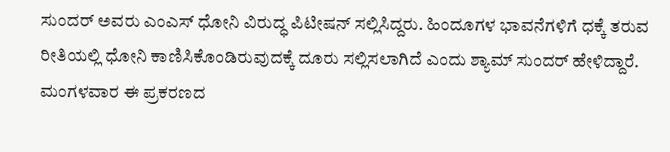ಸುಂದರ್ ಅವರು ಎಂಎಸ್ ಧೋನಿ ವಿರುದ್ಧ ಪಿಟೀಷನ್ ಸಲ್ಲಿಸಿದ್ದರು. ಹಿಂದೂಗಳ ಭಾವನೆಗಳಿಗೆ ಧಕ್ಕೆ ತರುವ ರೀತಿಯಲ್ಲಿ ಧೋನಿ ಕಾಣಿಸಿಕೊಂಡಿರುವುದಕ್ಕೆ ದೂರು ಸಲ್ಲಿಸಲಾಗಿದೆ ಎಂದು ಶ್ಯಾಮ್ ಸುಂದರ್ ಹೇಳಿದ್ದಾರೆ.
ಮಂಗಳವಾರ ಈ ಪ್ರಕರಣದ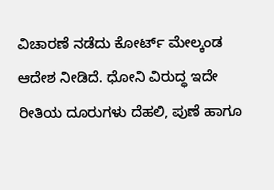ವಿಚಾರಣೆ ನಡೆದು ಕೋರ್ಟ್ ಮೇಲ್ಕಂಡ ಆದೇಶ ನೀಡಿದೆ. ಧೋನಿ ವಿರುದ್ಧ ಇದೇ ರೀತಿಯ ದೂರುಗಳು ದೆಹಲಿ, ಪುಣೆ ಹಾಗೂ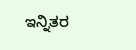ಇನ್ನಿತರ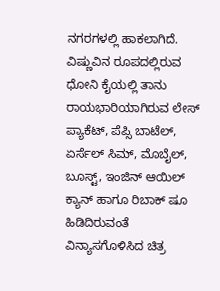ನಗರಗಳಲ್ಲಿ ಹಾಕಲಾಗಿದೆ.
ವಿಷ್ಣುವಿನ ರೂಪದಲ್ಲಿರುವ ಧೋನಿ ಕೈಯಲ್ಲಿ ತಾನು ರಾಯಭಾರಿಯಾಗಿರುವ ಲೇಸ್ ಪ್ಯಾಕೆಟ್, ಪೆಪ್ಸಿ ಬಾಟೆಲ್, ಏರ್ಸೆಲ್ ಸಿಮ್, ಮೊಬೈಲ್, ಬೂಸ್ಟ್, ಇಂಜಿನ್ ಆಯಿಲ್ ಕ್ಯಾನ್ ಹಾಗೂ ರಿಬಾಕ್ ಷೂ ಹಿಡಿದಿರುವಂತೆ ವಿನ್ಯಾಸಗೊಳಿಸಿದ ಚಿತ್ರ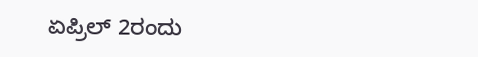ಏಪ್ರಿಲ್ 2ರಂದು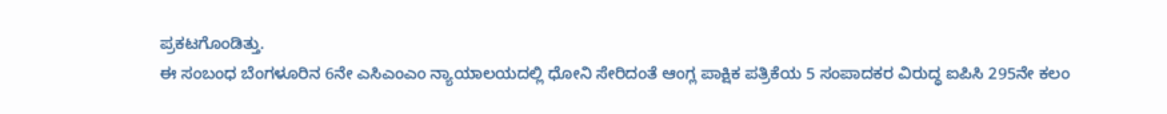ಪ್ರಕಟಗೊಂಡಿತ್ತು.
ಈ ಸಂಬಂಧ ಬೆಂಗಳೂರಿನ 6ನೇ ಎಸಿಎಂಎಂ ನ್ಯಾಯಾಲಯದಲ್ಲಿ ಧೋನಿ ಸೇರಿದಂತೆ ಆಂಗ್ಲ ಪಾಕ್ಷಿಕ ಪತ್ರಿಕೆಯ 5 ಸಂಪಾದಕರ ವಿರುದ್ಧ ಐಪಿಸಿ 295ನೇ ಕಲಂ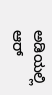ಅಡಿಯಲ್ಲಿ ಆರ್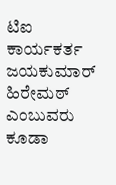ಟಿಐ ಕಾರ್ಯಕರ್ತ ಜಯಕುಮಾರ್ ಹಿರೇಮಠ್ ಎಂಬುವರು ಕೂಡಾ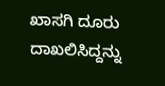ಖಾಸಗಿ ದೂರು ದಾಖಲಿಸಿದ್ದನ್ನು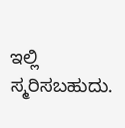ಇಲ್ಲಿ ಸ್ಮರಿಸಬಹುದು.